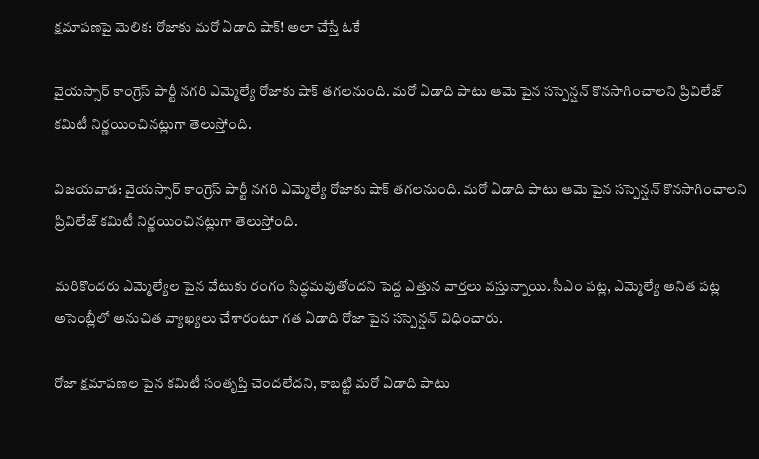క్షమాపణపై మెలిక: రోజాకు మరో ఏడాది షాక్! అలా చేస్తే ఓకే

వైయస్సార్ కాంగ్రెస్ పార్టీ నగరి ఎమ్మెల్యే రోజాకు షాక్ తగలనుంది. మరో ఏడాది పాటు ఆమె పైన సస్పెన్షన్ కొనసాగించాలని ప్రివిలేజ్ కమిటీ నిర్ణయించినట్లుగా తెలుస్తోంది.

విజయవాడ: వైయస్సార్ కాంగ్రెస్ పార్టీ నగరి ఎమ్మెల్యే రోజాకు షాక్ తగలనుంది. మరో ఏడాది పాటు ఆమె పైన సస్పెన్షన్ కొనసాగించాలని ప్రివిలేజ్ కమిటీ నిర్ణయించినట్లుగా తెలుస్తోంది.

మరికొందరు ఎమ్మెల్యేల పైన వేటుకు రంగం సిద్ధమవుతోందని పెద్ద ఎత్తున వార్తలు వస్తున్నాయి. సీఎం పట్ల, ఎమ్మెల్యే అనిత పట్ల అసెంబ్లీలో అనుచిత వ్యాఖ్యలు చేశారంటూ గత ఏడాది రోజా పైన సస్పెన్షన్ విధించారు.

రోజా క్షమాపణల పైన కమిటీ సంతృప్తి చెందలేదని, కాబట్టి మరో ఏడాది పాటు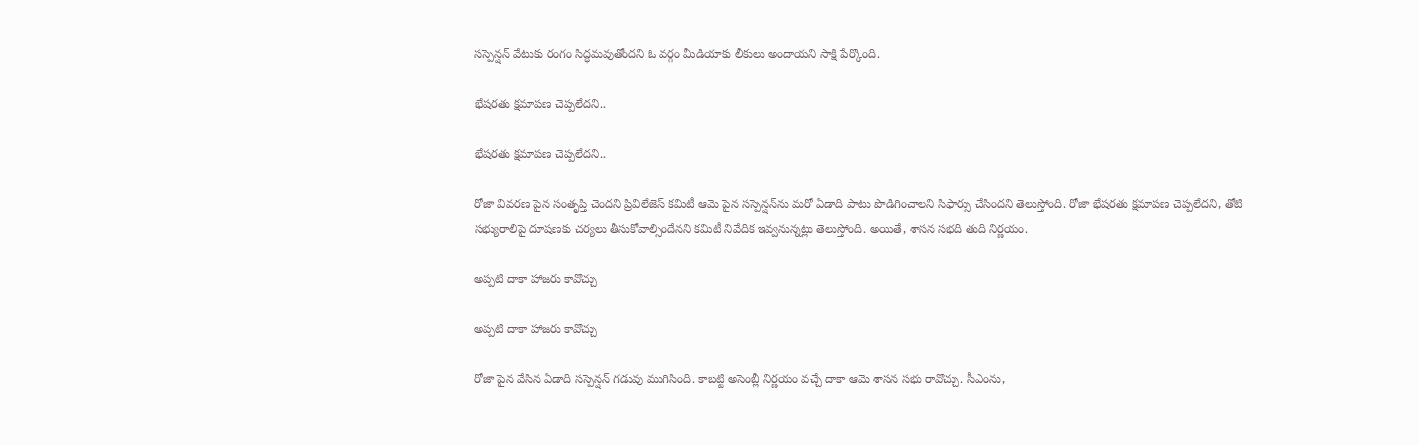సస్పెన్షన్ వేటుకు రంగం సిద్ధమవుతోందని ఓ వర్గం మీడియాకు లీకులు అందాయని సాక్షి పేర్కొంది.

భేషరతు క్షమాపణ చెప్పలేదని..

భేషరతు క్షమాపణ చెప్పలేదని..

రోజా వివరణ పైన సంతృప్తి చెందని ప్రివిలేజెస్ కమిటీ ఆమె పైన సస్పెన్షన్‌ను మరో ఏడాది పాటు పొడిగించాలని సిఫార్సు చేసిందని తెలుస్తోంది. రోజా భేషరతు క్షమాపణ చెప్పలేదని, తోటి సభ్యురాలిపై దూషణకు చర్యలు తీసుకోవాల్సిందేనని కమిటీ నివేదిక ఇవ్వనున్నట్లు తెలుస్తోంది. అయితే, శాసన సభది తుది నిర్ణయం.

అప్పటి దాకా హాజరు కావొచ్చు

అప్పటి దాకా హాజరు కావొచ్చు

రోజా పైన వేసిన ఏడాది సస్పెన్షన్ గడువు ముగిసింది. కాబట్టి అసెంబ్లీ నిర్ణయం వచ్చే దాకా ఆమె శాసన సభు రావొచ్చు. సీఎంను,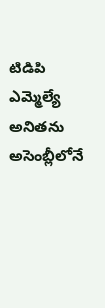టిడిపి ఎమ్మెల్యే అనితను అసెంబ్లీలోనే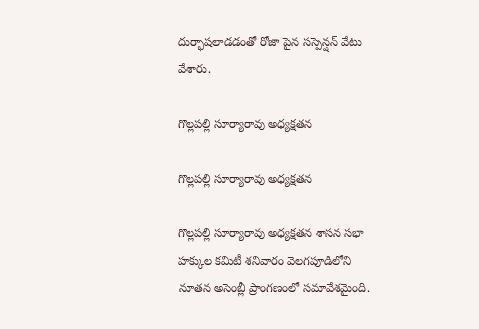దుర్భాషలాడడంతో రోజా పైన సస్పెన్షన్ వేటు వేశారు.

గొల్లపల్లి సూర్యారావు అధ్యక్షతన

గొల్లపల్లి సూర్యారావు అధ్యక్షతన

గొల్లపల్లి సూర్యారావు అధ్యక్షతన శాసన సభా హక్కుల కమిటీ శనివారం వెలగపూడిలోని నూతన అసెంబ్లీ ప్రాంగణంలో సమావేశమైంది.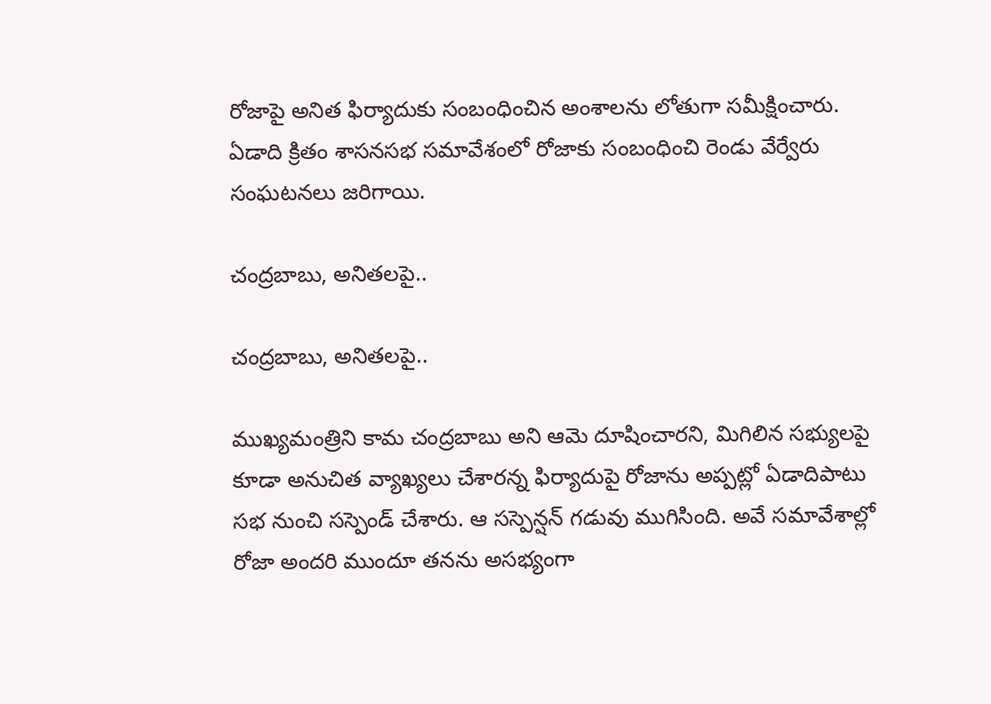రోజాపై అనిత ఫిర్యాదుకు సంబంధించిన అంశాలను లోతుగా సమీక్షించారు. ఏడాది క్రితం శాసనసభ సమావేశంలో రోజాకు సంబంధించి రెండు వేర్వేరు సంఘటనలు జరిగాయి.

చంద్రబాబు, అనితలపై..

చంద్రబాబు, అనితలపై..

ముఖ్యమంత్రిని కామ చంద్రబాబు అని ఆమె దూషించారని, మిగిలిన సభ్యులపై కూడా అనుచిత వ్యాఖ్యలు చేశారన్న ఫిర్యాదుపై రోజాను అప్పట్లో ఏడాదిపాటు సభ నుంచి సస్పెండ్‌ చేశారు. ఆ సస్పెన్షన్‌ గడువు ముగిసింది. అవే సమావేశాల్లో రోజా అందరి ముందూ తనను అసభ్యంగా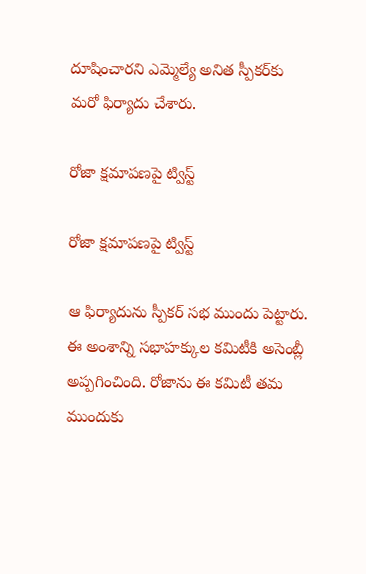దూషించారని ఎమ్మెల్యే అనిత స్పీకర్‌కు మరో ఫిర్యాదు చేశారు.

రోజా క్షమాపణపై ట్విస్ట్

రోజా క్షమాపణపై ట్విస్ట్

ఆ ఫిర్యాదును స్పీకర్ సభ ముందు పెట్టారు. ఈ అంశాన్ని సభాహక్కుల కమిటీకి అసెంబ్లీ అప్పగించింది. రోజాను ఈ కమిటీ తమ ముందుకు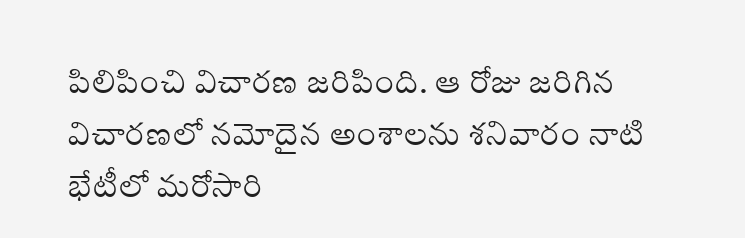పిలిపించి విచారణ జరిపింది. ఆ రోజు జరిగిన విచారణలో నమోదైన అంశాలను శనివారం నాటి భేటీలో మరోసారి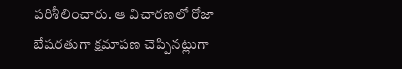పరిశీలించారు. ఆ విచారణలో రోజా బేషరతుగా క్షమాపణ చెప్పినట్లుగా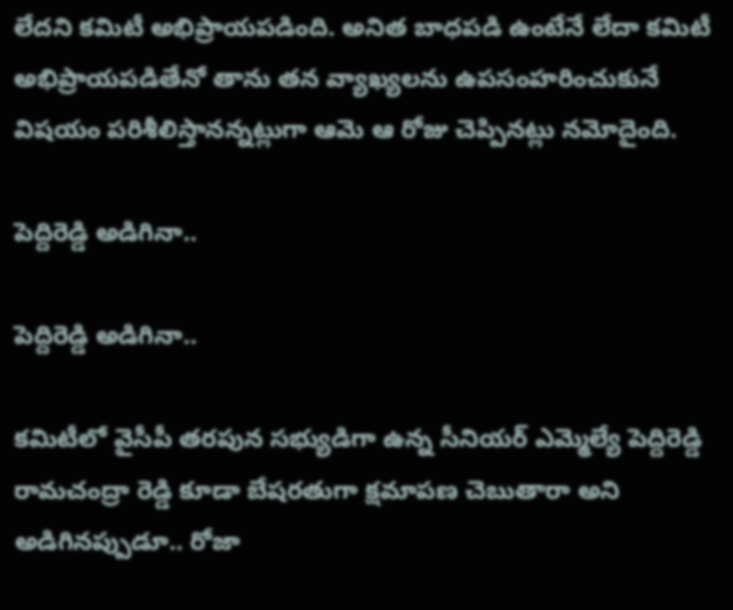లేదని కమిటీ అభిప్రాయపడింది. అనిత బాధపడి ఉంటేనే లేదా కమిటీ అభిప్రాయపడితేనో తాను తన వ్యాఖ్యలను ఉపసంహరించుకునే విషయం పరిశీలిస్తానన్నట్లుగా ఆమె ఆ రోజు చెప్పినట్లు నమోదైంది.

పెద్దిరెడ్డి అడిగినా..

పెద్దిరెడ్డి అడిగినా..

కమిటీలో వైసీపీ తరపున సభ్యుడిగా ఉన్న సీనియర్‌ ఎమ్మెల్యే పెద్దిరెడ్డి రామచంద్రా రెడ్డి కూడా బేషరతుగా క్షమాపణ చెబుతారా అని అడిగినప్పుడూ.. రోజా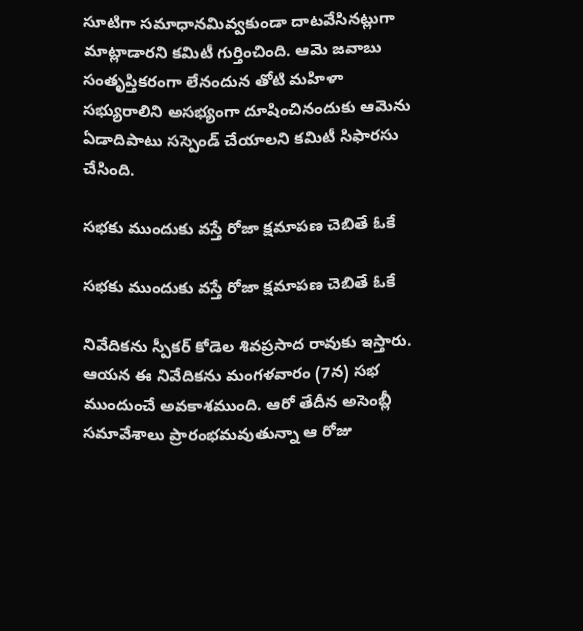సూటిగా సమాధానమివ్వకుండా దాటవేసినట్లుగా మాట్లాడారని కమిటీ గుర్తించింది. ఆమె జవాబు సంతృప్తికరంగా లేనందున తోటి మహిళా సభ్యురాలిని అసభ్యంగా దూషించినందుకు ఆమెను ఏడాదిపాటు సస్పెండ్‌ చేయాలని కమిటీ సిఫారసు చేసింది.

సభకు ముందుకు వస్తే రోజా క్షమాపణ చెబితే ఓకే

సభకు ముందుకు వస్తే రోజా క్షమాపణ చెబితే ఓకే

నివేదికను స్పీకర్ కోడెల శివప్రసాద రావుకు ఇస్తారు. ఆయన ఈ నివేదికను మంగళవారం (7న) సభ ముందుంచే అవకాశముంది. ఆరో తేదీన అసెంబ్లీ సమావేశాలు ప్రారంభమవుతున్నా ఆ రోజు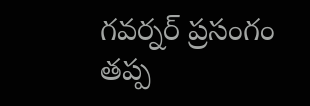గవర్నర్‌ ప్రసంగం తప్ప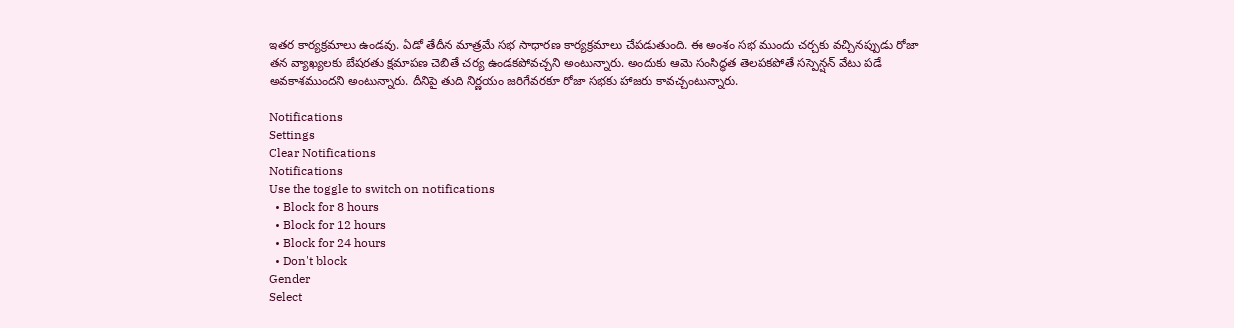ఇతర కార్యక్రమాలు ఉండవు. ఏడో తేదీన మాత్రమే సభ సాధారణ కార్యక్రమాలు చేపడుతుంది. ఈ అంశం సభ ముందు చర్చకు వచ్చినప్పుడు రోజా తన వ్యాఖ్యలకు బేషరతు క్షమాపణ చెబితే చర్య ఉండకపోవచ్చని అంటున్నారు. అందుకు ఆమె సంసిద్ధత తెలపకపోతే సస్పెన్షన్‌ వేటు పడే అవకాశముందని అంటున్నారు. దీనిపై తుది నిర్ణయం జరిగేవరకూ రోజా సభకు హాజరు కావచ్చంటున్నారు.

Notifications
Settings
Clear Notifications
Notifications
Use the toggle to switch on notifications
  • Block for 8 hours
  • Block for 12 hours
  • Block for 24 hours
  • Don't block
Gender
Select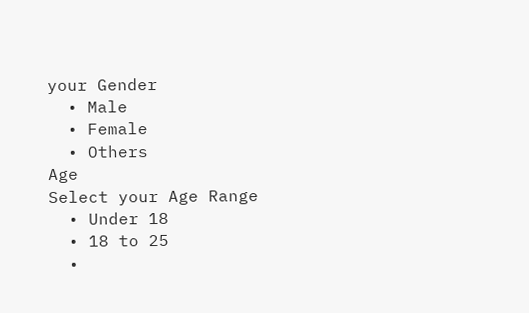your Gender
  • Male
  • Female
  • Others
Age
Select your Age Range
  • Under 18
  • 18 to 25
  •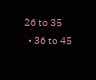26 to 35
  • 36 to 45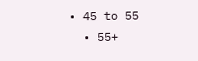• 45 to 55
  • 55+